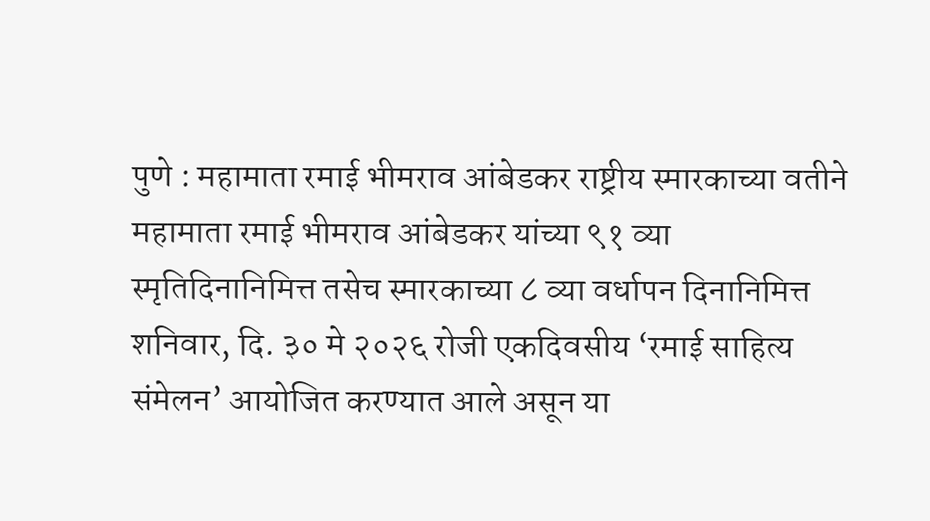पुणे : महामाता रमाई भीमराव आंबेडकर राष्ट्रीय स्मारकाच्या वतीने महामाता रमाई भीमराव आंबेडकर यांच्या ९१ व्या स्मृतिदिनानिमित्त तसेच स्मारकाच्या ८ व्या वर्धापन दिनानिमित्त शनिवार, दि. ३० मे २०२६ रोजी एकदिवसीय ‘रमाई साहित्य संमेलन’ आयोजित करण्यात आले असून या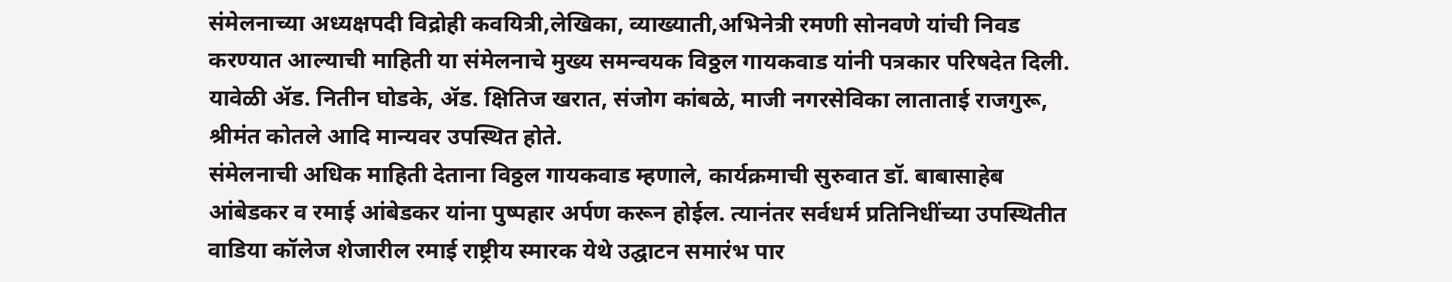संमेलनाच्या अध्यक्षपदी विद्रोही कवयित्री,लेखिका, व्याख्याती,अभिनेत्री रमणी सोनवणे यांची निवड करण्यात आल्याची माहिती या संमेलनाचे मुख्य समन्वयक विठ्ठल गायकवाड यांनी पत्रकार परिषदेत दिली.
यावेळी ॲड. नितीन घोडके, ॲड. क्षितिज खरात, संजोग कांबळे, माजी नगरसेविका लाताताई राजगुरू, श्रीमंत कोतले आदि मान्यवर उपस्थित होते.
संमेलनाची अधिक माहिती देताना विठ्ठल गायकवाड म्हणाले, कार्यक्रमाची सुरुवात डॉ. बाबासाहेब आंबेडकर व रमाई आंबेडकर यांना पुष्पहार अर्पण करून होईल. त्यानंतर सर्वधर्म प्रतिनिधींच्या उपस्थितीत वाडिया कॉलेज शेजारील रमाई राष्ट्रीय स्मारक येथे उद्घाटन समारंभ पार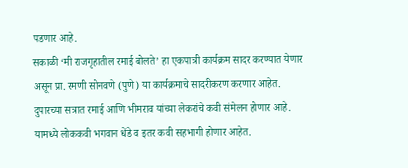पडणार आहे.
सकाळी ‘मी राजगृहातील रमाई बोलते’ हा एकपात्री कार्यक्रम सादर करण्यात येणार असून प्रा. रमणी सोनवणे (पुणे) या कार्यक्रमाचे सादरीकरण करणार आहेत. दुपारच्या सत्रात रमाई आणि भीमराव यांच्या लेकरांचे कवी संमेलन होणार आहे. यामध्ये लोककवी भगवान धेंडे व इतर कवी सहभागी होणार आहेत.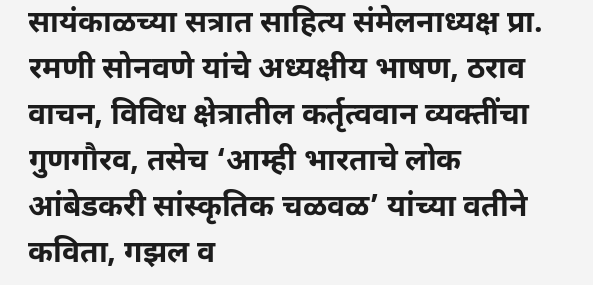सायंकाळच्या सत्रात साहित्य संमेलनाध्यक्ष प्रा. रमणी सोनवणे यांचे अध्यक्षीय भाषण, ठराव वाचन, विविध क्षेत्रातील कर्तृत्ववान व्यक्तींचा गुणगौरव, तसेच ‘आम्ही भारताचे लोक आंबेडकरी सांस्कृतिक चळवळ’ यांच्या वतीने कविता, गझल व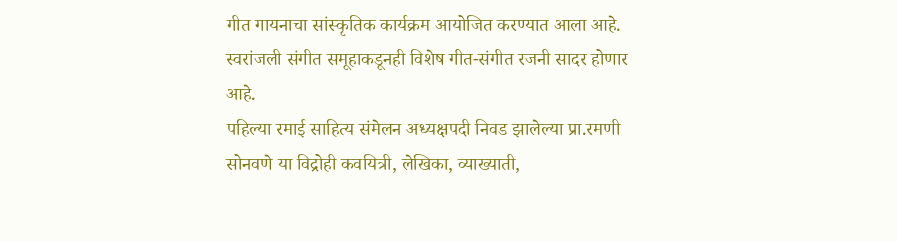गीत गायनाचा सांस्कृतिक कार्यक्रम आयोजित करण्यात आला आहे. स्वरांजली संगीत समूहाकडूनही विशेष गीत-संगीत रजनी सादर होणार आहे.
पहिल्या रमाई साहित्य संमेलन अध्यक्षपदी निवड झालेल्या प्रा.रमणी सोनवणे या विद्रोही कवयित्री, लेखिका, व्याख्याती,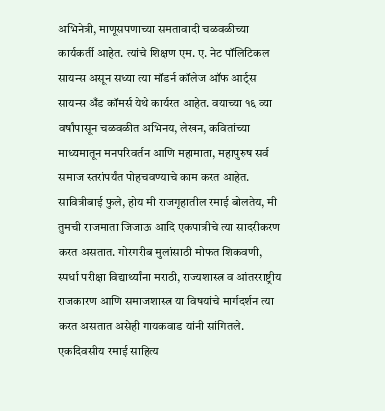अभिनेत्री, माणूसपणाच्या समतावादी चळवळीच्या कार्यकर्ती आहेत. त्यांचे शिक्षण एम. ए. नेट पॉलिटिकल सायन्स असून सध्या त्या मॉडर्न कॉलेज ऑफ आर्ट्स सायन्स अँड कॉमर्स येथे कार्यरत आहेत. वयाच्या १६ व्या वर्षांपासून चळवळीत अभिनय, लेखन, कवितांच्या माध्यमातून मनपरिवर्तन आणि महामाता, महापुरुष सर्व समाज स्तरांपर्यंत पोहचवण्याचे काम करत आहेत. सावित्रीबाई फुले, होय मी राजगृहातील रमाई बोलतेय, मी तुमची राजमाता जिजाऊ आदि एकपात्रीचे त्या सादरीकरण करत असतात. गोरगरीब मुलांसाठी मोफत शिकवणी, स्पर्धा परीक्षा विद्यार्थ्यांना मराठी, राज्यशास्त्र व आंतरराष्ट्रीय राजकारण आणि समाजशास्त्र या विषयांचे मार्गदर्शन त्या करत असतात असेही गायकवाड यांनी सांगितले.
एकदिवसीय रमाई साहित्य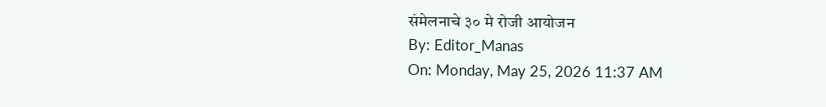संमेलनाचे ३० मे रोजी आयोजन
By: Editor_Manas
On: Monday, May 25, 2026 11:37 AM